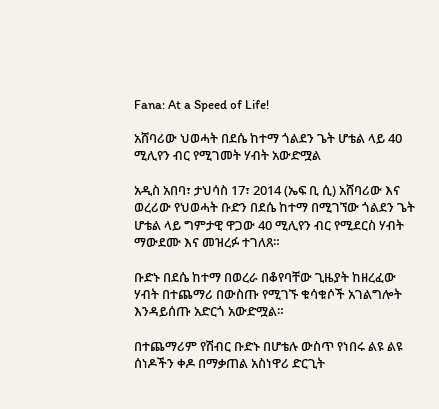Fana: At a Speed of Life!

አሸባሪው ህወሓት በደሴ ከተማ ጎልደን ጌት ሆቴል ላይ 40 ሚሊየን ብር የሚገመት ሃብት አውድሟል

አዲስ አበባ፣ ታህሳስ 17፣ 2014 (ኤፍ ቢ ሲ) አሸባሪው እና ወረሪው የህወሓት ቡድን በደሴ ከተማ በሚገኘው ጎልደን ጌት ሆቴል ላይ ግምታዊ ዋጋው 40 ሚሊየን ብር የሚደርስ ሃብት ማውደሙ እና መዝረፉ ተገለጸ።

ቡድኑ በደሴ ከተማ በወረራ በቆየባቸው ጊዜያት ከዘረፈው ሃብት በተጨማሪ በውስጡ የሚገኙ ቁሳቁሶች አገልግሎት እንዳይሰጡ አድርጎ አውድሟል።

በተጨማሪም የሽብር ቡድኑ በሆቴሉ ውስጥ የነበሩ ልዩ ልዩ ሰነዶችን ቀዶ በማቃጠል አስነዋሪ ድርጊት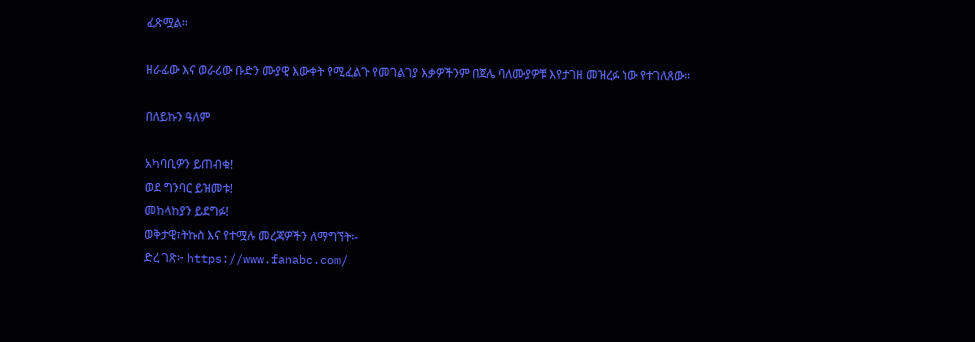ፈጽሟል።

ዘራፊው እና ወራሪው ቡድን ሙያዊ እውቀት የሚፈልጉ የመገልገያ እቃዎችንም በጀሌ ባለሙያዎቹ እየታገዘ መዝረፉ ነው የተገለጸው።

በለይኩን ዓለም

አካባቢዎን ይጠብቁ!
ወደ ግንባር ይዝመቱ!
መከላከያን ይደግፉ!
ወቅታዊ፣ትኩስ እና የተሟሉ መረጃዎችን ለማግኘት፡-
ድረ ገጽ፦ https://www.fanabc.com/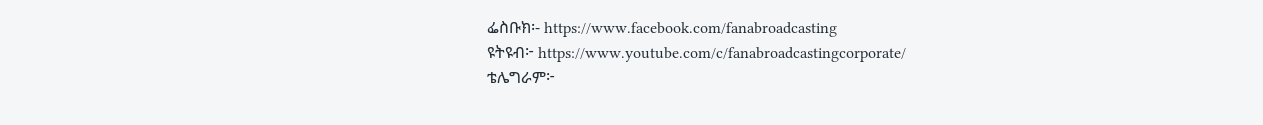ፌስቡክ፡- https://www.facebook.com/fanabroadcasting
ዩትዩብ፦ https://www.youtube.com/c/fanabroadcastingcorporate/
ቴሌግራም፦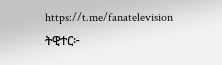https://t.me/fanatelevision
ትዊተር፦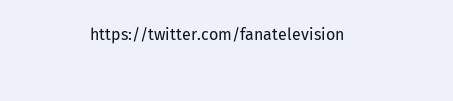https://twitter.com/fanatelevision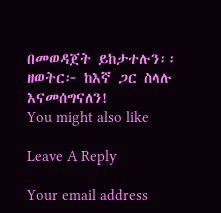በመወዳጀት ይከታተሉን፡፡
ዘወትር፦ ከእኛ ጋር ስላሉ እናመሰግናለን!
You might also like

Leave A Reply

Your email address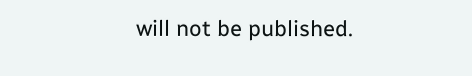will not be published.